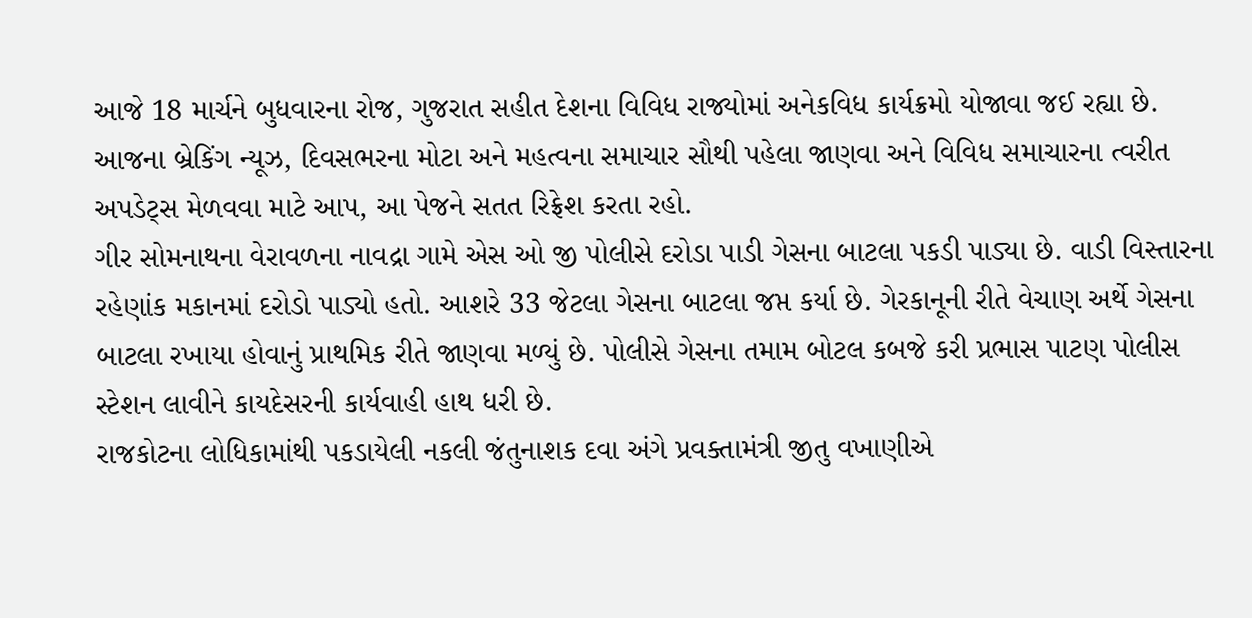આજે 18 માર્ચને બુધવારના રોજ, ગુજરાત સહીત દેશના વિવિધ રાજ્યોમાં અનેકવિધ કાર્યક્રમો યોજાવા જઈ રહ્યા છે. આજના બ્રેકિંગ ન્યૂઝ, દિવસભરના મોટા અને મહત્વના સમાચાર સૌથી પહેલા જાણવા અને વિવિધ સમાચારના ત્વરીત અપડેટ્સ મેળવવા માટે આપ, આ પેજને સતત રિફ્રેશ કરતા રહો.
ગીર સોમનાથના વેરાવળના નાવદ્રા ગામે એસ ઓ જી પોલીસે દરોડા પાડી ગેસના બાટલા પકડી પાડ્યા છે. વાડી વિસ્તારના રહેણાંક મકાનમાં દરોડો પાડ્યો હતો. આશરે 33 જેટલા ગેસના બાટલા જપ્ત કર્યા છે. ગેરકાનૂની રીતે વેચાણ અર્થે ગેસના બાટલા રખાયા હોવાનું પ્રાથમિક રીતે જાણવા મળ્યું છે. પોલીસે ગેસના તમામ બોટલ કબજે કરી પ્રભાસ પાટણ પોલીસ સ્ટેશન લાવીને કાયદેસરની કાર્યવાહી હાથ ધરી છે.
રાજકોટના લોધિકામાંથી પકડાયેલી નકલી જંતુનાશક દવા અંગે પ્રવક્તામંત્રી જીતુ વખાણીએ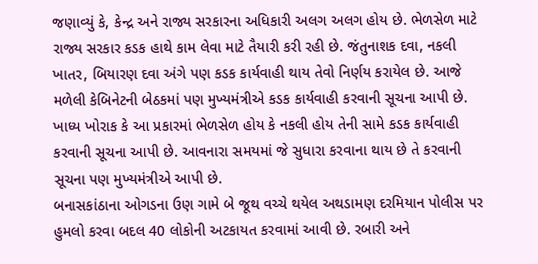જણાવ્યું કે, કેન્દ્ર અને રાજ્ય સરકારના અધિકારી અલગ અલગ હોય છે. ભેળસેળ માટે રાજ્ય સરકાર કડક હાથે કામ લેવા માટે તૈયારી કરી રહી છે. જંતુનાશક દવા, નકલી ખાતર, બિયારણ દવા અંગે પણ કડક કાર્યવાહી થાય તેવો નિર્ણય કરાયેલ છે. આજે મળેલી કેબિનેટની બેઠકમાં પણ મુખ્યમંત્રીએ કડક કાર્યવાહી કરવાની સૂચના આપી છે. ખાધ્ય ખોરાક કે આ પ્રકારમાં ભેળસેળ હોય કે નકલી હોય તેની સામે કડક કાર્યવાહી કરવાની સૂચના આપી છે. આવનારા સમયમાં જે સુધારા કરવાના થાય છે તે કરવાની સૂચના પણ મુખ્યમંત્રીએ આપી છે.
બનાસકાંઠાના ઓગડના ઉણ ગામે બે જૂથ વચ્ચે થયેલ અથડામણ દરમિયાન પોલીસ પર હુમલો કરવા બદલ 40 લોકોની અટકાયત કરવામાં આવી છે. રબારી અને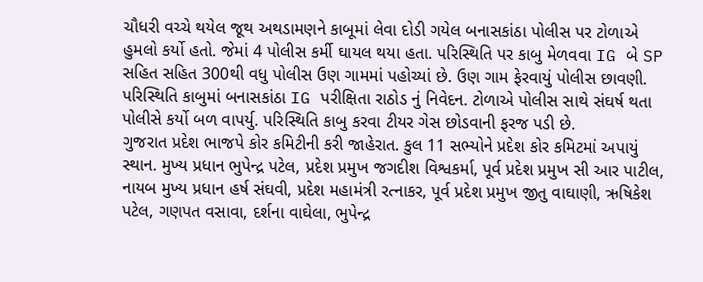ચૌધરી વચ્ચે થયેલ જૂથ અથડામણને કાબૂમાં લેવા દોડી ગયેલ બનાસકાંઠા પોલીસ પર ટોળાએ હુમલો કર્યો હતો. જેમાં 4 પોલીસ કર્મી ઘાયલ થયા હતા. પરિસ્થિતિ પર કાબુ મેળવવા IG બે SP સહિત સહિત 300થી વધુ પોલીસ ઉણ ગામમાં પહોચ્યાં છે. ઉણ ગામ ફેરવાયું પોલીસ છાવણી. પરિસ્થિતિ કાબુમાં બનાસકાંઠા IG પરીક્ષિતા રાઠોડ નું નિવેદન. ટોળાએ પોલીસ સાથે સંઘર્ષ થતા પોલીસે કર્યો બળ વાપર્યુ. પરિસ્થિતિ કાબુ કરવા ટીયર ગેસ છોડવાની ફરજ પડી છે.
ગુજરાત પ્રદેશ ભાજપે કોર કમિટીની કરી જાહેરાત. કુલ 11 સભ્યોને પ્રદેશ કોર કમિટમાં અપાયું સ્થાન. મુખ્ય પ્રધાન ભુપેન્દ્ર પટેલ, પ્રદેશ પ્રમુખ જગદીશ વિશ્વકર્મા, પૂર્વ પ્રદેશ પ્રમુખ સી આર પાટીલ, નાયબ મુખ્ય પ્રધાન હર્ષ સંઘવી, પ્રદેશ મહામંત્રી રત્નાકર, પૂર્વ પ્રદેશ પ્રમુખ જીતુ વાઘાણી, ઋષિકેશ પટેલ, ગણપત વસાવા, દર્શના વાઘેલા, ભુપેન્દ્ર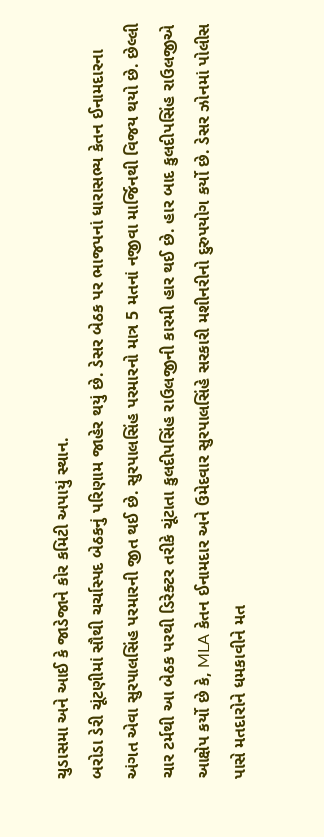ચુડાસમા અને આઈ કે જાડેજાને કોર કમિટી અપાયું સ્થાન.
બરોડા ડેરી ચૂંટણીમાં સૌથી ચર્ચાસ્પદ બેઠકનું પરિણામ જાહેર થયું છે. ડેસર બેઠક પર ભાજપનાં ધારાસભ્ય કેતન ઈનામદારના અંગત એવા સુરપાલસિંહ પરમારની જીત થઈ છે. સુરપાલસિંહ પરમારનો માત્ર 5 મતનાં નજીવા માર્જિનથી વિજય થયો છે. છેલ્લી ચાર ટર્મથી આ બેઠક પરથી ડિરેક્ટર તરીકે ચૂંટાતા કુલદીપસિંહ રાઉલજીની કારમી હાર થઈ છે. હાર બાદ કુલદીપસિંહ રાઉલજીએ આક્ષેપ કર્યો છે કે, MLA કેતન ઈનામદાર અને ઉમેદવાર સુરપાલસિંહે સરકારી મશીનરીનો દુરુપયોગ કર્યો છે. ડેસર ઝોનમાં પોલીસ પાસે મતદારોને ધમકાવીને મત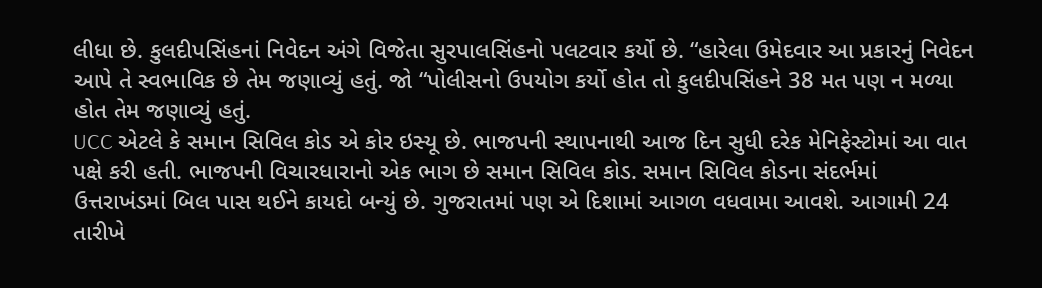લીધા છે. કુલદીપસિંહનાં નિવેદન અંગે વિજેતા સુરપાલસિંહનો પલટવાર કર્યો છે. “હારેલા ઉમેદવાર આ પ્રકારનું નિવેદન આપે તે સ્વભાવિક છે તેમ જણાવ્યું હતું. જો “પોલીસનો ઉપયોગ કર્યો હોત તો કુલદીપસિંહને 38 મત પણ ન મળ્યા હોત તેમ જણાવ્યું હતું.
UCC એટલે કે સમાન સિવિલ કોડ એ કોર ઇસ્યૂ છે. ભાજપની સ્થાપનાથી આજ દિન સુધી દરેક મેનિફેસ્ટોમાં આ વાત પક્ષે કરી હતી. ભાજપની વિચારધારાનો એક ભાગ છે સમાન સિવિલ કોડ. સમાન સિવિલ કોડના સંદર્ભમાં ઉત્તરાખંડમાં બિલ પાસ થઈને કાયદો બન્યું છે. ગુજરાતમાં પણ એ દિશામાં આગળ વધવામા આવશે. આગામી 24 તારીખે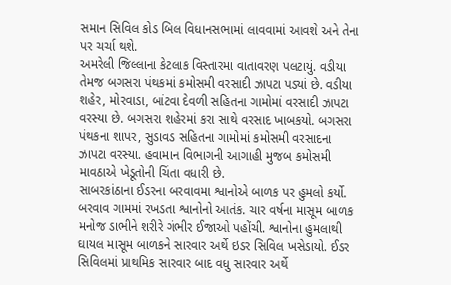સમાન સિવિલ કોડ બિલ વિધાનસભામાં લાવવામાં આવશે અને તેના પર ચર્ચા થશે.
અમરેલી જિલ્લાના કેટલાક વિસ્તારમા વાતાવરણ પલટાયું. વડીયા તેમજ બગસરા પંથકમાં કમોસમી વરસાદી ઝાપટા પડ્યાં છે. વડીયા શહેર, મોરવાડા, બાંટવા દેવળી સહિતના ગામોમાં વરસાદી ઝાપટા વરસ્યા છે. બગસરા શહેરમાં કરા સાથે વરસાદ ખાબકયો. બગસરા પંથકના શાપર, સુડાવડ સહિતના ગામોમાં કમોસમી વરસાદના ઝાપટા વરસ્યા. હવામાન વિભાગની આગાહી મુજબ કમોસમી માવઠાએ ખેડૂતોની ચિંતા વધારી છે.
સાબરકાંઠાના ઈડરના બરવાવમા શ્વાનોએ બાળક પર હુમલો કર્યો. બરવાવ ગામમાં રખડતા શ્વાનોનો આતંક. ચાર વર્ષના માસૂમ બાળક મનોજ ડાભીને શરીરે ગંભીર ઈજાઓ પહોંચી. શ્વાનોના હુમલાથી ઘાયલ માસૂમ બાળકને સારવાર અર્થે ઇડર સિવિલ ખસેડાયો. ઈડર સિવિલમાં પ્રાથમિક સારવાર બાદ વધુ સારવાર અર્થે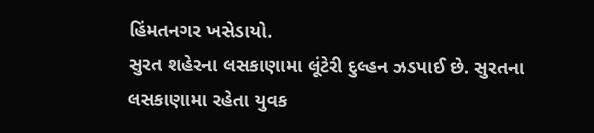હિંમતનગર ખસેડાયો.
સુરત શહેરના લસકાણામા લૂંટેરી દુલ્હન ઝડપાઈ છે. સુરતના લસકાણામા રહેતા યુવક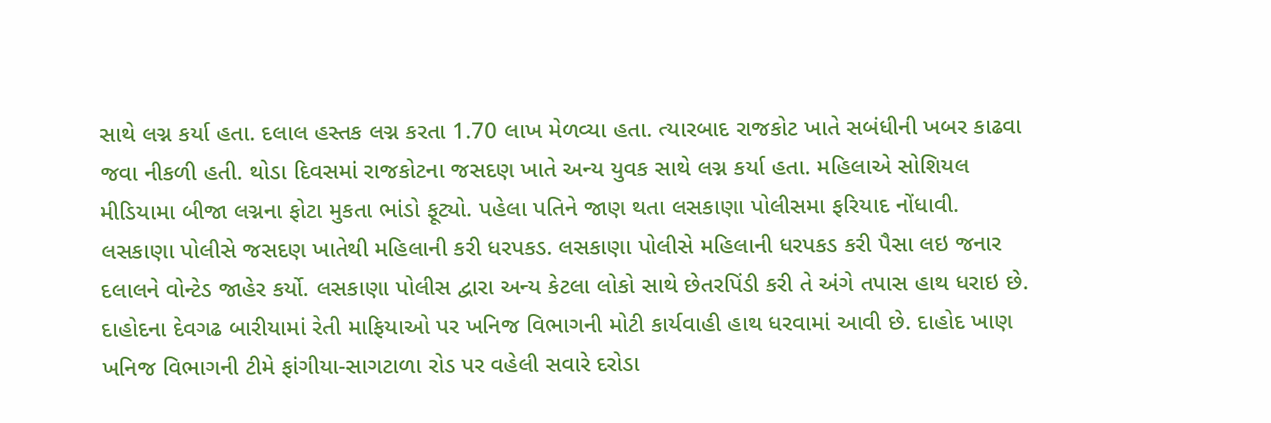સાથે લગ્ન કર્યા હતા. દલાલ હસ્તક લગ્ન કરતા 1.70 લાખ મેળવ્યા હતા. ત્યારબાદ રાજકોટ ખાતે સબંધીની ખબર કાઢવા જવા નીકળી હતી. થોડા દિવસમાં રાજકોટના જસદણ ખાતે અન્ય યુવક સાથે લગ્ન કર્યા હતા. મહિલાએ સોશિયલ મીડિયામા બીજા લગ્નના ફોટા મુકતા ભાંડો ફૂટ્યો. પહેલા પતિને જાણ થતા લસકાણા પોલીસમા ફરિયાદ નોંધાવી. લસકાણા પોલીસે જસદણ ખાતેથી મહિલાની કરી ધરપકડ. લસકાણા પોલીસે મહિલાની ધરપકડ કરી પૈસા લઇ જનાર દલાલને વોન્ટેડ જાહેર કર્યો. લસકાણા પોલીસ દ્વારા અન્ય કેટલા લોકો સાથે છેતરપિંડી કરી તે અંગે તપાસ હાથ ધરાઇ છે.
દાહોદના દેવગઢ બારીયામાં રેતી માફિયાઓ પર ખનિજ વિભાગની મોટી કાર્યવાહી હાથ ધરવામાં આવી છે. દાહોદ ખાણ ખનિજ વિભાગની ટીમે ફાંગીયા-સાગટાળા રોડ પર વહેલી સવારે દરોડા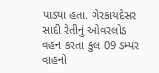પાડ્યા હતા. ગેરકાયદેસર સાદી રેતીનું ઓવરલોડ વહન કરતા કુલ 09 ડમ્પર વાહનો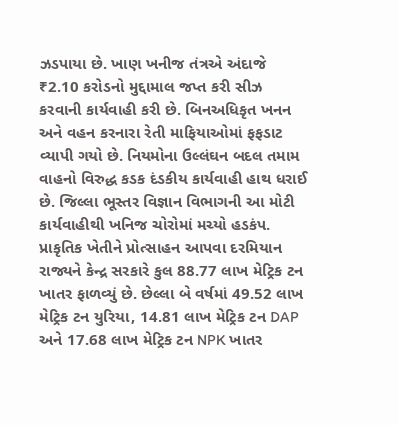ઝડપાયા છે. ખાણ ખનીજ તંત્રએ અંદાજે ₹2.10 કરોડનો મુદ્દામાલ જપ્ત કરી સીઝ કરવાની કાર્યવાહી કરી છે. બિનઅધિકૃત ખનન અને વહન કરનારા રેતી માફિયાઓમાં ફફડાટ વ્યાપી ગયો છે. નિયમોના ઉલ્લંઘન બદલ તમામ વાહનો વિરુદ્ધ કડક દંડકીય કાર્યવાહી હાથ ધરાઈ છે. જિલ્લા ભૂસ્તર વિજ્ઞાન વિભાગની આ મોટી કાર્યવાહીથી ખનિજ ચોરોમાં મચ્યો હડકંપ.
પ્રાકૃતિક ખેતીને પ્રોત્સાહન આપવા દરમિયાન રાજ્યને કેન્દ્ર સરકારે કુલ 88.77 લાખ મેટ્રિક ટન ખાતર ફાળવ્યું છે. છેલ્લા બે વર્ષમાં 49.52 લાખ મેટ્રિક ટન યુરિયા, 14.81 લાખ મેટ્રિક ટન DAP અને 17.68 લાખ મેટ્રિક ટન NPK ખાતર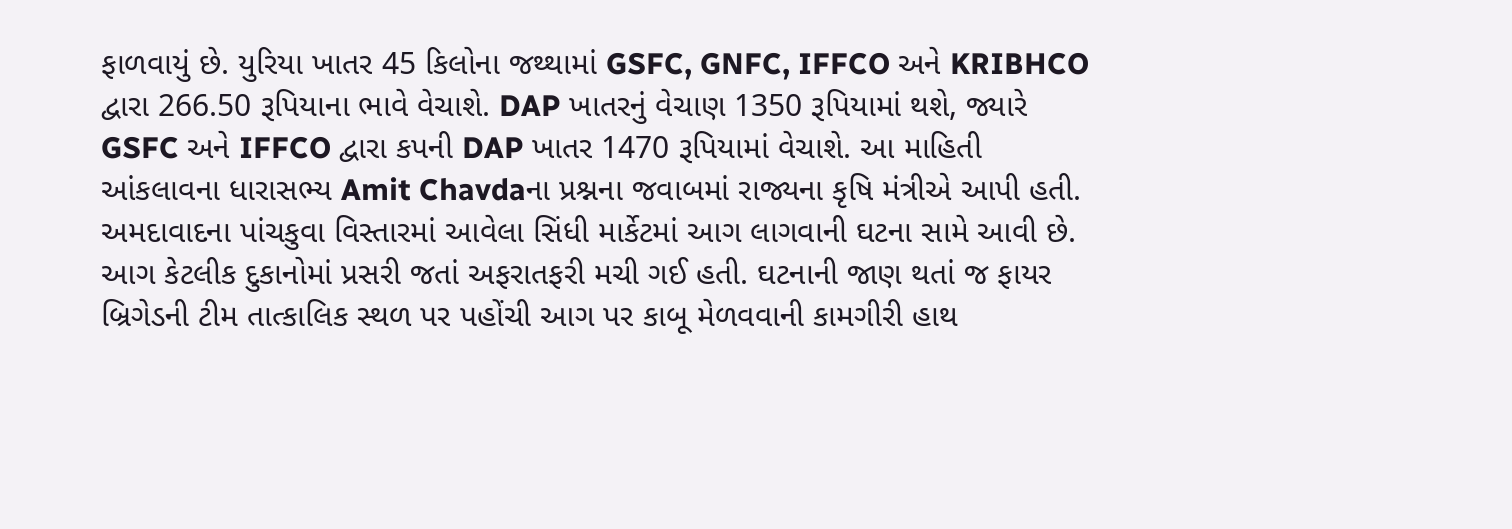ફાળવાયું છે. યુરિયા ખાતર 45 કિલોના જથ્થામાં GSFC, GNFC, IFFCO અને KRIBHCO દ્વારા 266.50 રૂપિયાના ભાવે વેચાશે. DAP ખાતરનું વેચાણ 1350 રૂપિયામાં થશે, જ્યારે GSFC અને IFFCO દ્વારા કપની DAP ખાતર 1470 રૂપિયામાં વેચાશે. આ માહિતી આંકલાવના ધારાસભ્ય Amit Chavdaના પ્રશ્નના જવાબમાં રાજ્યના કૃષિ મંત્રીએ આપી હતી.
અમદાવાદના પાંચકુવા વિસ્તારમાં આવેલા સિંધી માર્કેટમાં આગ લાગવાની ઘટના સામે આવી છે. આગ કેટલીક દુકાનોમાં પ્રસરી જતાં અફરાતફરી મચી ગઈ હતી. ઘટનાની જાણ થતાં જ ફાયર બ્રિગેડની ટીમ તાત્કાલિક સ્થળ પર પહોંચી આગ પર કાબૂ મેળવવાની કામગીરી હાથ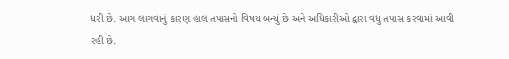ધરી છે. આગ લાગવાનું કારણ હાલ તપાસનો વિષય બન્યું છે અને અધિકારીઓ દ્વારા વધુ તપાસ કરવામાં આવી રહી છે.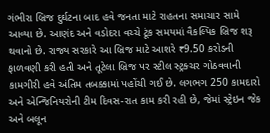ગંભીરા બ્રિજ દુર્ઘટના બાદ હવે જનતા માટે રાહતના સમાચાર સામે આવ્યા છે. આણંદ અને વડોદરા વચ્ચે ટૂંક સમયમાં વૈકલ્પિક બ્રિજ શરૂ થવાનો છે. રાજ્ય સરકારે આ બ્રિજ માટે આશરે ₹9.50 કરોડની ફાળવણી કરી હતી અને તૂટેલા બ્રિજ પર સ્ટીલ સ્ટ્રક્ચર ગોઠવવાની કામગીરી હવે અંતિમ તબક્કામાં પહોંચી ગઈ છે. લગભગ 250 કામદારો અને એન્જિનિયરોની ટીમ દિવસ-રાત કામ કરી રહી છે, જેમાં સ્ટ્રેઇન જેક અને બલૂન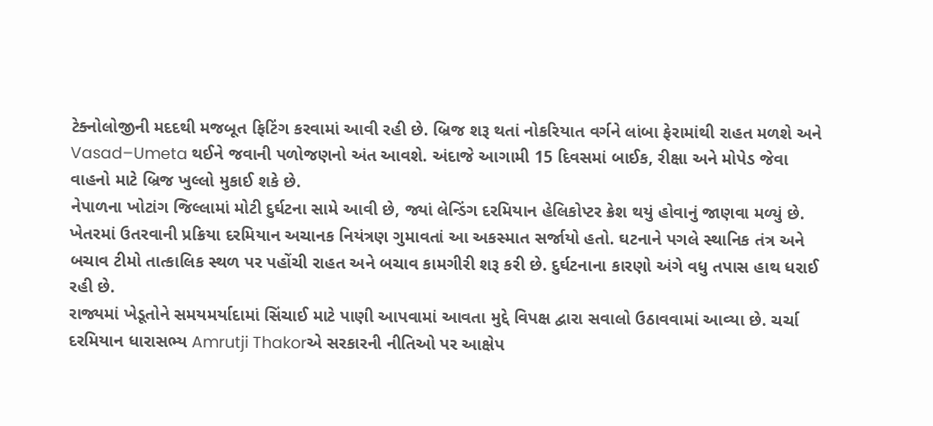ટેક્નોલોજીની મદદથી મજબૂત ફિટિંગ કરવામાં આવી રહી છે. બ્રિજ શરૂ થતાં નોકરિયાત વર્ગને લાંબા ફેરામાંથી રાહત મળશે અને Vasad–Umeta થઈને જવાની પળોજણનો અંત આવશે. અંદાજે આગામી 15 દિવસમાં બાઈક, રીક્ષા અને મોપેડ જેવા વાહનો માટે બ્રિજ ખુલ્લો મુકાઈ શકે છે.
નેપાળના ખોટાંગ જિલ્લામાં મોટી દુર્ઘટના સામે આવી છે, જ્યાં લેન્ડિંગ દરમિયાન હેલિકોપ્ટર ક્રેશ થયું હોવાનું જાણવા મળ્યું છે. ખેતરમાં ઉતરવાની પ્રક્રિયા દરમિયાન અચાનક નિયંત્રણ ગુમાવતાં આ અકસ્માત સર્જાયો હતો. ઘટનાને પગલે સ્થાનિક તંત્ર અને બચાવ ટીમો તાત્કાલિક સ્થળ પર પહોંચી રાહત અને બચાવ કામગીરી શરૂ કરી છે. દુર્ઘટનાના કારણો અંગે વધુ તપાસ હાથ ધરાઈ રહી છે.
રાજ્યમાં ખેડૂતોને સમયમર્યાદામાં સિંચાઈ માટે પાણી આપવામાં આવતા મુદ્દે વિપક્ષ દ્વારા સવાલો ઉઠાવવામાં આવ્યા છે. ચર્ચા દરમિયાન ધારાસભ્ય Amrutji Thakorએ સરકારની નીતિઓ પર આક્ષેપ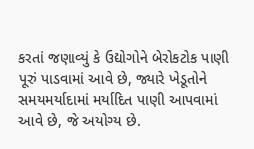કરતાં જણાવ્યું કે ઉદ્યોગોને બેરોકટોક પાણી પૂરું પાડવામાં આવે છે, જ્યારે ખેડૂતોને સમયમર્યાદામાં મર્યાદિત પાણી આપવામાં આવે છે, જે અયોગ્ય છે.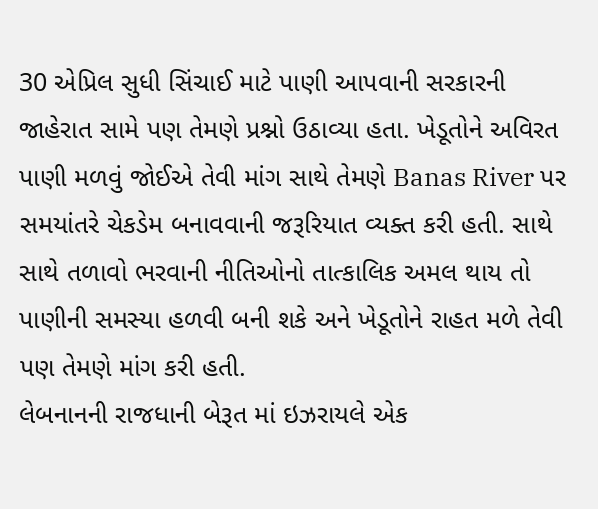30 એપ્રિલ સુધી સિંચાઈ માટે પાણી આપવાની સરકારની જાહેરાત સામે પણ તેમણે પ્રશ્નો ઉઠાવ્યા હતા. ખેડૂતોને અવિરત પાણી મળવું જોઈએ તેવી માંગ સાથે તેમણે Banas River પર સમયાંતરે ચેકડેમ બનાવવાની જરૂરિયાત વ્યક્ત કરી હતી. સાથે સાથે તળાવો ભરવાની નીતિઓનો તાત્કાલિક અમલ થાય તો પાણીની સમસ્યા હળવી બની શકે અને ખેડૂતોને રાહત મળે તેવી પણ તેમણે માંગ કરી હતી.
લેબનાનની રાજધાની બેરૂત માં ઇઝરાયલે એક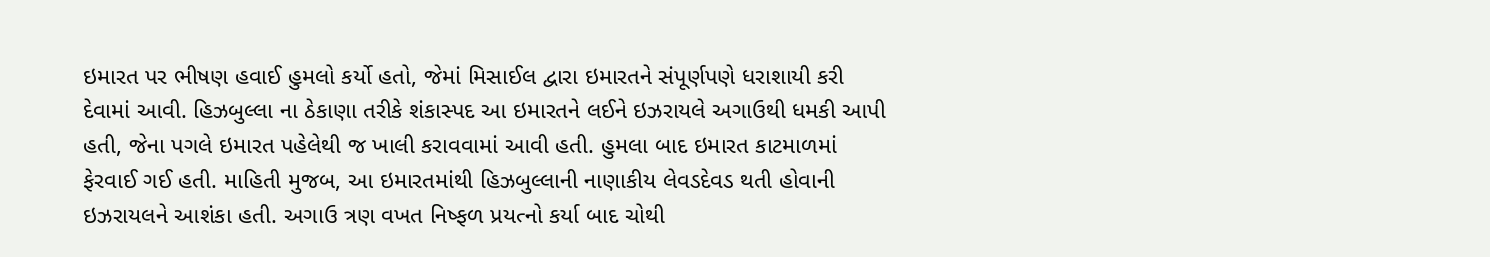ઇમારત પર ભીષણ હવાઈ હુમલો કર્યો હતો, જેમાં મિસાઈલ દ્વારા ઇમારતને સંપૂર્ણપણે ધરાશાયી કરી દેવામાં આવી. હિઝબુલ્લા ના ઠેકાણા તરીકે શંકાસ્પદ આ ઇમારતને લઈને ઇઝરાયલે અગાઉથી ધમકી આપી હતી, જેના પગલે ઇમારત પહેલેથી જ ખાલી કરાવવામાં આવી હતી. હુમલા બાદ ઇમારત કાટમાળમાં ફેરવાઈ ગઈ હતી. માહિતી મુજબ, આ ઇમારતમાંથી હિઝબુલ્લાની નાણાકીય લેવડદેવડ થતી હોવાની ઇઝરાયલને આશંકા હતી. અગાઉ ત્રણ વખત નિષ્ફળ પ્રયત્નો કર્યા બાદ ચોથી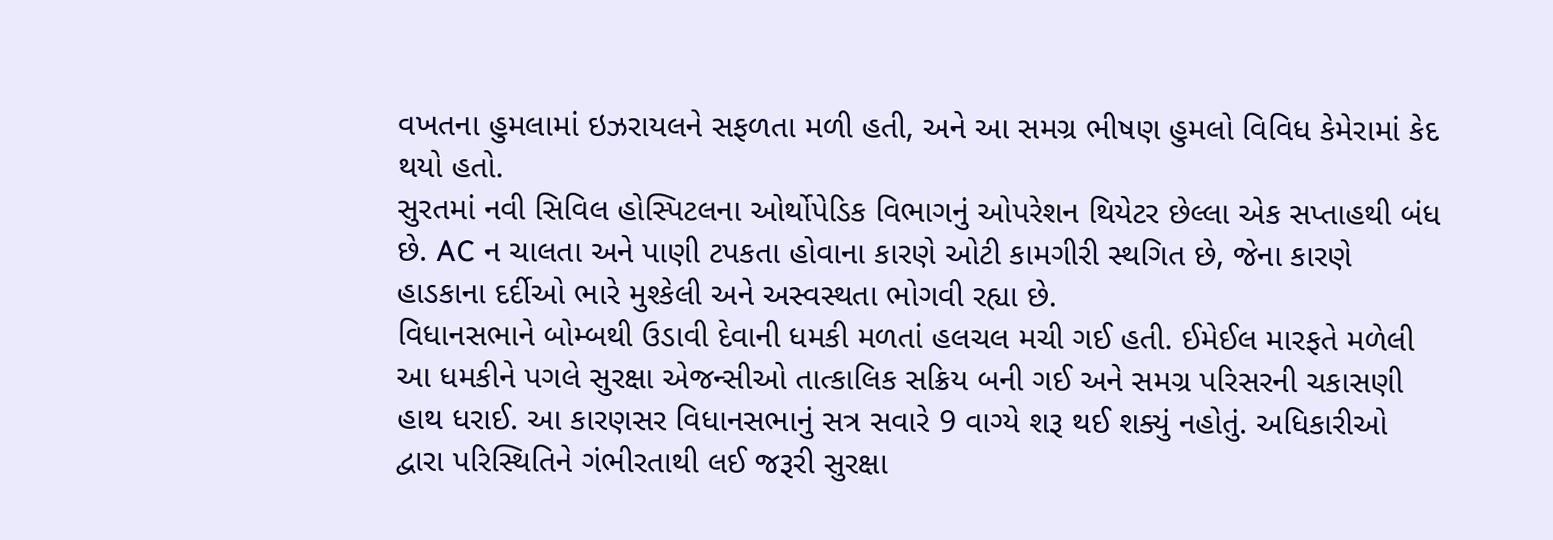વખતના હુમલામાં ઇઝરાયલને સફળતા મળી હતી, અને આ સમગ્ર ભીષણ હુમલો વિવિધ કેમેરામાં કેદ થયો હતો.
સુરતમાં નવી સિવિલ હોસ્પિટલના ઓર્થોપેડિક વિભાગનું ઓપરેશન થિયેટર છેલ્લા એક સપ્તાહથી બંધ છે. AC ન ચાલતા અને પાણી ટપકતા હોવાના કારણે ઓટી કામગીરી સ્થગિત છે, જેના કારણે હાડકાના દર્દીઓ ભારે મુશ્કેલી અને અસ્વસ્થતા ભોગવી રહ્યા છે.
વિધાનસભાને બોમ્બથી ઉડાવી દેવાની ધમકી મળતાં હલચલ મચી ગઈ હતી. ઈમેઈલ મારફતે મળેલી આ ધમકીને પગલે સુરક્ષા એજન્સીઓ તાત્કાલિક સક્રિય બની ગઈ અને સમગ્ર પરિસરની ચકાસણી હાથ ધરાઈ. આ કારણસર વિધાનસભાનું સત્ર સવારે 9 વાગ્યે શરૂ થઈ શક્યું નહોતું. અધિકારીઓ દ્વારા પરિસ્થિતિને ગંભીરતાથી લઈ જરૂરી સુરક્ષા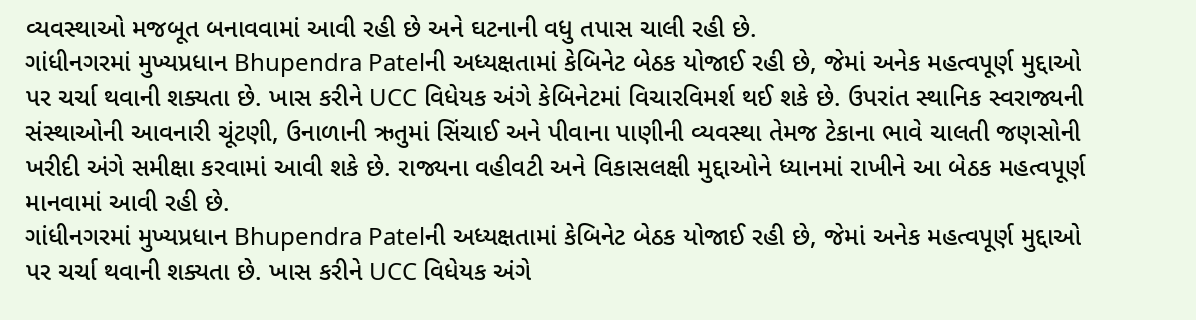વ્યવસ્થાઓ મજબૂત બનાવવામાં આવી રહી છે અને ઘટનાની વધુ તપાસ ચાલી રહી છે.
ગાંધીનગરમાં મુખ્યપ્રધાન Bhupendra Patelની અધ્યક્ષતામાં કેબિનેટ બેઠક યોજાઈ રહી છે, જેમાં અનેક મહત્વપૂર્ણ મુદ્દાઓ પર ચર્ચા થવાની શક્યતા છે. ખાસ કરીને UCC વિધેયક અંગે કેબિનેટમાં વિચારવિમર્શ થઈ શકે છે. ઉપરાંત સ્થાનિક સ્વરાજ્યની સંસ્થાઓની આવનારી ચૂંટણી, ઉનાળાની ઋતુમાં સિંચાઈ અને પીવાના પાણીની વ્યવસ્થા તેમજ ટેકાના ભાવે ચાલતી જણસોની ખરીદી અંગે સમીક્ષા કરવામાં આવી શકે છે. રાજ્યના વહીવટી અને વિકાસલક્ષી મુદ્દાઓને ધ્યાનમાં રાખીને આ બેઠક મહત્વપૂર્ણ માનવામાં આવી રહી છે.
ગાંધીનગરમાં મુખ્યપ્રધાન Bhupendra Patelની અધ્યક્ષતામાં કેબિનેટ બેઠક યોજાઈ રહી છે, જેમાં અનેક મહત્વપૂર્ણ મુદ્દાઓ પર ચર્ચા થવાની શક્યતા છે. ખાસ કરીને UCC વિધેયક અંગે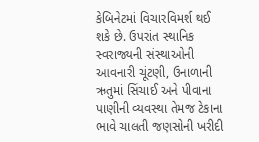કેબિનેટમાં વિચારવિમર્શ થઈ શકે છે. ઉપરાંત સ્થાનિક સ્વરાજ્યની સંસ્થાઓની આવનારી ચૂંટણી, ઉનાળાની ઋતુમાં સિંચાઈ અને પીવાના પાણીની વ્યવસ્થા તેમજ ટેકાના ભાવે ચાલતી જણસોની ખરીદી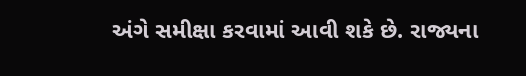અંગે સમીક્ષા કરવામાં આવી શકે છે. રાજ્યના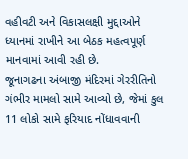વહીવટી અને વિકાસલક્ષી મુદ્દાઓને ધ્યાનમાં રાખીને આ બેઠક મહત્વપૂર્ણ માનવામાં આવી રહી છે.
જૂનાગઢના અંબાજી મંદિરમાં ગેરરીતિનો ગંભીર મામલો સામે આવ્યો છે, જેમાં કુલ 11 લોકો સામે ફરિયાદ નોંધાવવાની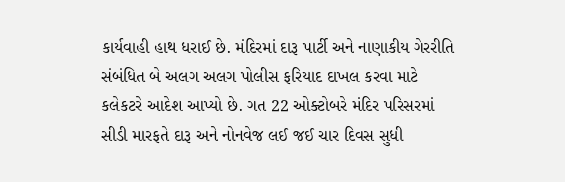કાર્યવાહી હાથ ધરાઈ છે. મંદિરમાં દારૂ પાર્ટી અને નાણાકીય ગેરરીતિ સંબંધિત બે અલગ અલગ પોલીસ ફરિયાદ દાખલ કરવા માટે કલેકટરે આદેશ આપ્યો છે. ગત 22 ઓક્ટોબરે મંદિર પરિસરમાં સીડી મારફતે દારૂ અને નોનવેજ લઈ જઈ ચાર દિવસ સુધી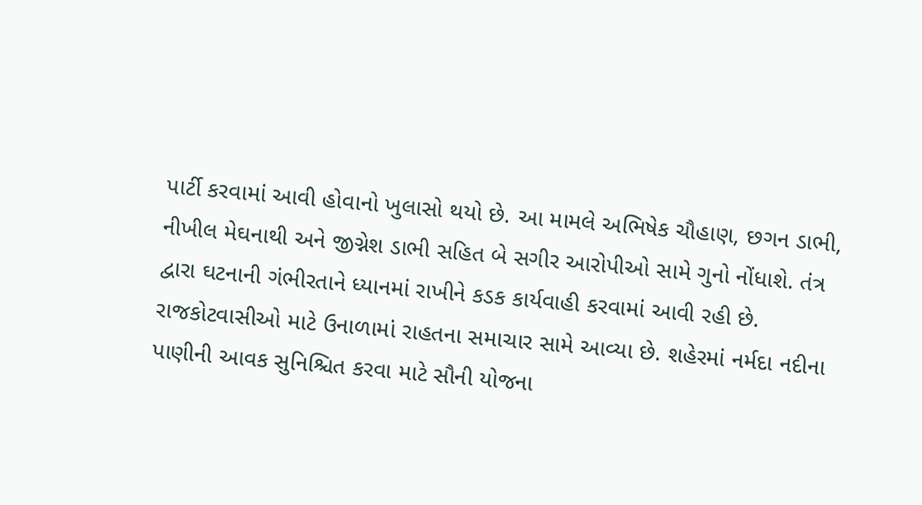પાર્ટી કરવામાં આવી હોવાનો ખુલાસો થયો છે. આ મામલે અભિષેક ચૌહાણ, છગન ડાભી, નીખીલ મેઘનાથી અને જીગ્નેશ ડાભી સહિત બે સગીર આરોપીઓ સામે ગુનો નોંધાશે. તંત્ર દ્વારા ઘટનાની ગંભીરતાને ધ્યાનમાં રાખીને કડક કાર્યવાહી કરવામાં આવી રહી છે.
રાજકોટવાસીઓ માટે ઉનાળામાં રાહતના સમાચાર સામે આવ્યા છે. શહેરમાં નર્મદા નદીના પાણીની આવક સુનિશ્ચિત કરવા માટે સૌની યોજના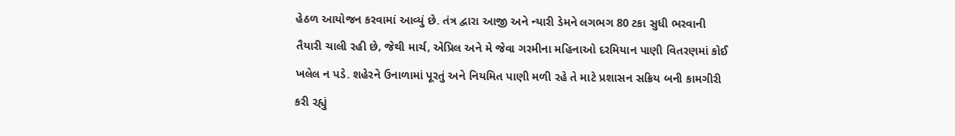હેઠળ આયોજન કરવામાં આવ્યું છે. તંત્ર દ્વારા આજી અને ન્યારી ડેમને લગભગ 80 ટકા સુધી ભરવાની તૈયારી ચાલી રહી છે, જેથી માર્ચ, એપ્રિલ અને મે જેવા ગરમીના મહિનાઓ દરમિયાન પાણી વિતરણમાં કોઈ ખલેલ ન પડે. શહેરને ઉનાળામાં પૂરતું અને નિયમિત પાણી મળી રહે તે માટે પ્રશાસન સક્રિય બની કામગીરી કરી રહ્યું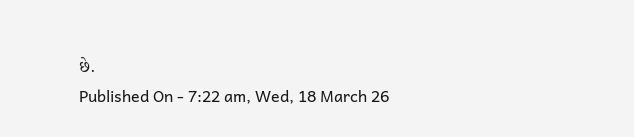છે.
Published On - 7:22 am, Wed, 18 March 26